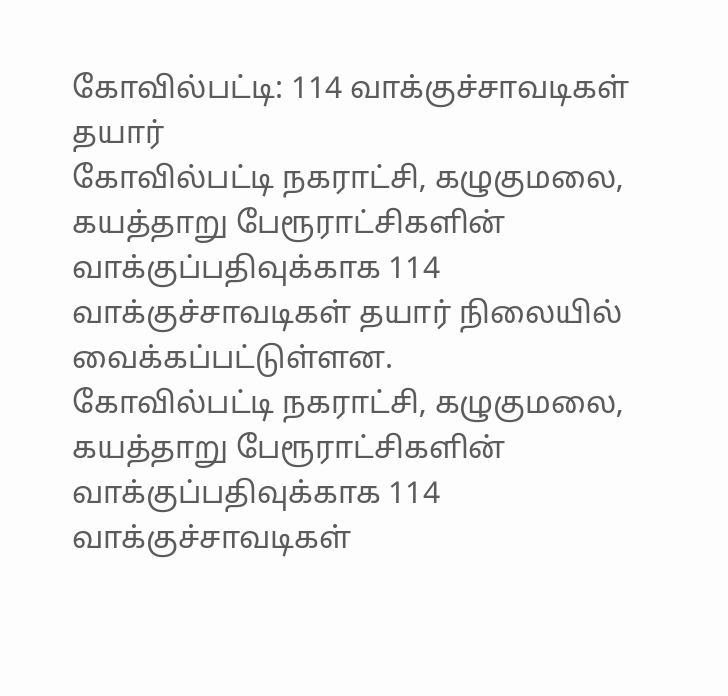கோவில்பட்டி: 114 வாக்குச்சாவடிகள் தயார்
கோவில்பட்டி நகராட்சி, கழுகுமலை, கயத்தாறு பேரூராட்சிகளின் வாக்குப்பதிவுக்காக 114 வாக்குச்சாவடிகள் தயார் நிலையில் வைக்கப்பட்டுள்ளன.
கோவில்பட்டி நகராட்சி, கழுகுமலை, கயத்தாறு பேரூராட்சிகளின் வாக்குப்பதிவுக்காக 114 வாக்குச்சாவடிகள்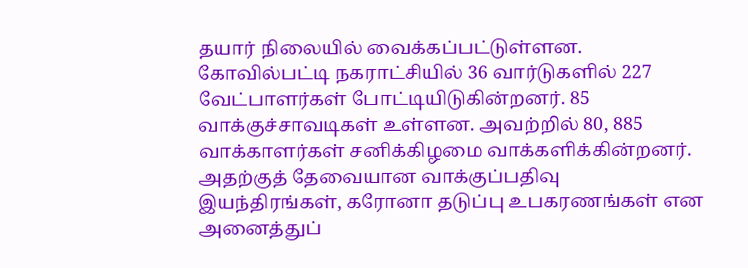தயார் நிலையில் வைக்கப்பட்டுள்ளன.
கோவில்பட்டி நகராட்சியில் 36 வார்டுகளில் 227 வேட்பாளர்கள் போட்டியிடுகின்றனர். 85 வாக்குச்சாவடிகள் உள்ளன. அவற்றில் 80, 885 வாக்காளர்கள் சனிக்கிழமை வாக்களிக்கின்றனர். அதற்குத் தேவையான வாக்குப்பதிவு இயந்திரங்கள், கரோனா தடுப்பு உபகரணங்கள் என அனைத்துப்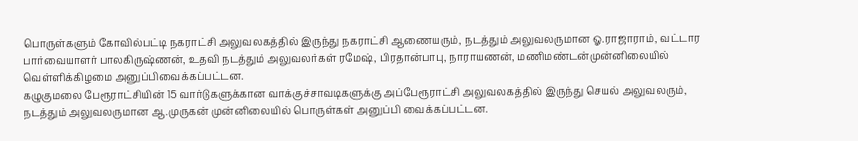பொருள்களும் கோவில்பட்டி நகராட்சி அலுவலகத்தில் இருந்து நகராட்சி ஆணையரும், நடத்தும் அலுவலருமான ஓ.ராஜாராம், வட்டார பார்வையாளர் பாலகிருஷ்ணன், உதவி நடத்தும் அலுவலர்கள் ரமேஷ், பிரதான்பாபு, நாராயணன், மணிமண்டன்முன்னிலையில் வெள்ளிக்கிழமை அனுப்பிவைக்கப்பட்டன.
கழுகுமலை பேரூராட்சியின் 15 வார்டுகளுக்கான வாக்குச்சாவடிகளுக்கு அப்பேரூராட்சி அலுவலகத்தில் இருந்து செயல் அலுவலரும், நடத்தும் அலுவலருமான ஆ.முருகன் முன்னிலையில் பொருள்கள் அனுப்பி வைக்கப்பட்டன.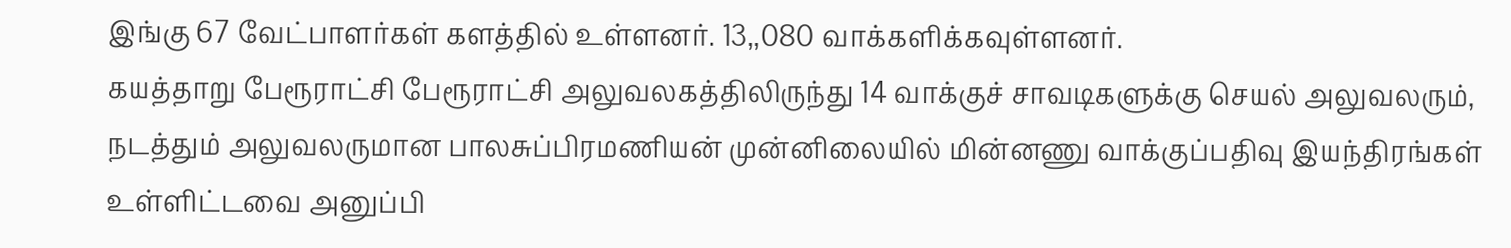இங்கு 67 வேட்பாளர்கள் களத்தில் உள்ளனர். 13,,080 வாக்களிக்கவுள்ளனர்.
கயத்தாறு பேரூராட்சி பேரூராட்சி அலுவலகத்திலிருந்து 14 வாக்குச் சாவடிகளுக்கு செயல் அலுவலரும், நடத்தும் அலுவலருமான பாலசுப்பிரமணியன் முன்னிலையில் மின்னணு வாக்குப்பதிவு இயந்திரங்கள் உள்ளிட்டவை அனுப்பி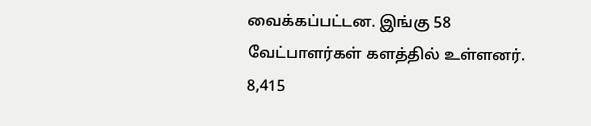வைக்கப்பட்டன. இங்கு 58 வேட்பாளர்கள் களத்தில் உள்ளனர். 8,415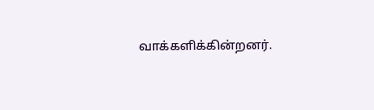வாக்களிக்கின்றனர்.